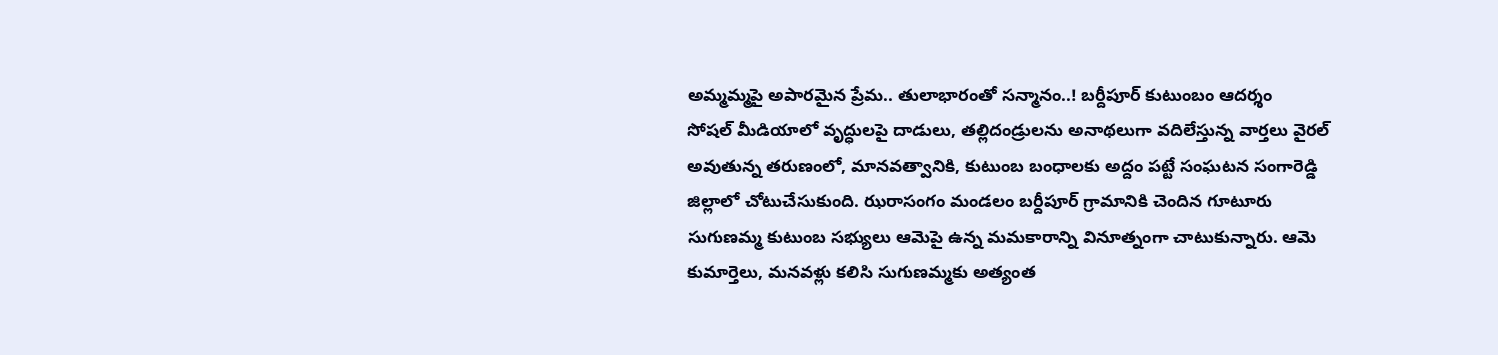అమ్మమ్మపై అపారమైన ప్రేమ.. తులాభారంతో సన్మానం..! బర్దీపూర్ కుటుంబం ఆదర్శం
సోషల్ మీడియాలో వృద్ధులపై దాడులు, తల్లిదండ్రులను అనాథలుగా వదిలేస్తున్న వార్తలు వైరల్ అవుతున్న తరుణంలో, మానవత్వానికి, కుటుంబ బంధాలకు అద్దం పట్టే సంఘటన సంగారెడ్డి జిల్లాలో చోటుచేసుకుంది. ఝరాసంగం మండలం బర్దీపూర్ గ్రామానికి చెందిన గూటూరు సుగుణమ్మ కుటుంబ సభ్యులు ఆమెపై ఉన్న మమకారాన్ని వినూత్నంగా చాటుకున్నారు. ఆమె కుమార్తెలు, మనవళ్లు కలిసి సుగుణమ్మకు అత్యంత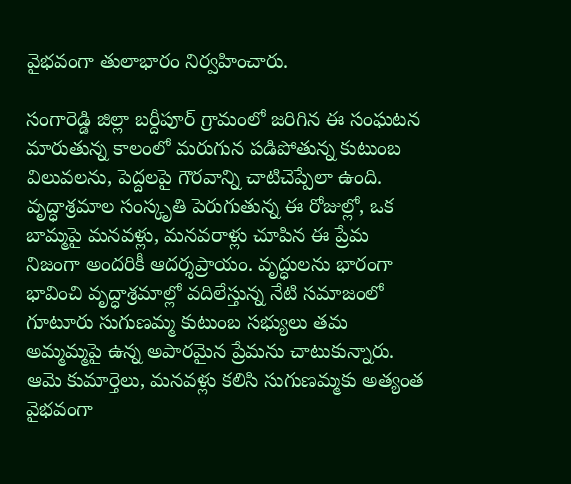వైభవంగా తులాభారం నిర్వహించారు.

సంగారెడ్డి జిల్లా బర్దీపూర్ గ్రామంలో జరిగిన ఈ సంఘటన మారుతున్న కాలంలో మరుగున పడిపోతున్న కుటుంబ విలువలను, పెద్దలపై గౌరవాన్ని చాటిచెప్పేలా ఉంది. వృద్ధాశ్రమాల సంస్కృతి పెరుగుతున్న ఈ రోజుల్లో, ఒక బామ్మపై మనవళ్లు, మనవరాళ్లు చూపిన ఈ ప్రేమ నిజంగా అందరికీ ఆదర్శప్రాయం. వృద్ధులను భారంగా భావించి వృద్ధాశ్రమాల్లో వదిలేస్తున్న నేటి సమాజంలో గూటూరు సుగుణమ్మ కుటుంబ సభ్యులు తమ అమ్మమ్మపై ఉన్న అపారమైన ప్రేమను చాటుకున్నారు. ఆమె కుమార్తెలు, మనవళ్లు కలిసి సుగుణమ్మకు అత్యంత వైభవంగా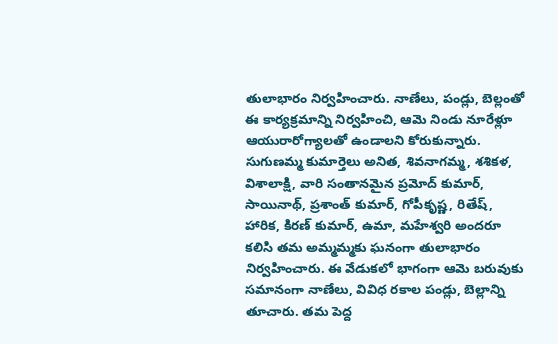తులాభారం నిర్వహించారు. నాణేలు, పండ్లు, బెల్లంతో ఈ కార్యక్రమాన్ని నిర్వహించి, ఆమె నిండు నూరేళ్లూ ఆయురారోగ్యాలతో ఉండాలని కోరుకున్నారు.
సుగుణమ్మ కుమార్తెలు అనిత, శివనాగమ్మ, శశికళ, విశాలాక్షి, వారి సంతానమైన ప్రమోద్ కుమార్, సాయినాథ్, ప్రశాంత్ కుమార్, గోపీకృష్ణ, రితేష్, హారిక, కిరణ్ కుమార్, ఉమా, మహేశ్వరి అందరూ కలిసి తమ అమ్మమ్మకు ఘనంగా తులాభారం నిర్వహించారు. ఈ వేడుకలో భాగంగా ఆమె బరువుకు సమానంగా నాణేలు, వివిధ రకాల పండ్లు, బెల్లాన్ని తూచారు. తమ పెద్ద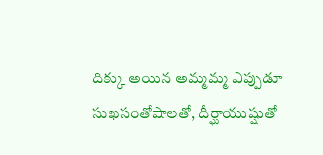దిక్కు అయిన అమ్మమ్మ ఎప్పుడూ సుఖసంతోషాలతో, దీర్ఘాయుష్షుతో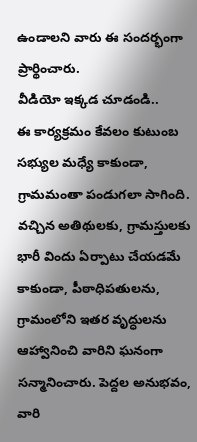ఉండాలని వారు ఈ సందర్భంగా ప్రార్థించారు.
వీడియో ఇక్కడ చూడండి..
ఈ కార్యక్రమం కేవలం కుటుంబ సభ్యుల మధ్యే కాకుండా, గ్రామమంతా పండుగలా సాగింది. వచ్చిన అతిథులకు, గ్రామస్తులకు భారీ విందు ఏర్పాటు చేయడమే కాకుండా, పీఠాధిపతులను, గ్రామంలోని ఇతర వృద్ధులను ఆహ్వానించి వారిని ఘనంగా సన్మానించారు. పెద్దల అనుభవం, వారి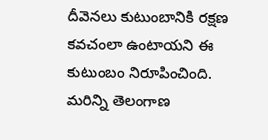దీవెనలు కుటుంబానికి రక్షణ కవచంలా ఉంటాయని ఈ కుటుంబం నిరూపించింది.
మరిన్ని తెలంగాణ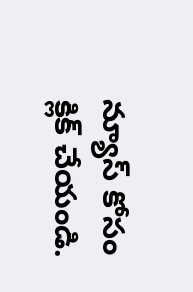న్యూస్ కోసం క్లిక్ చేయండి.